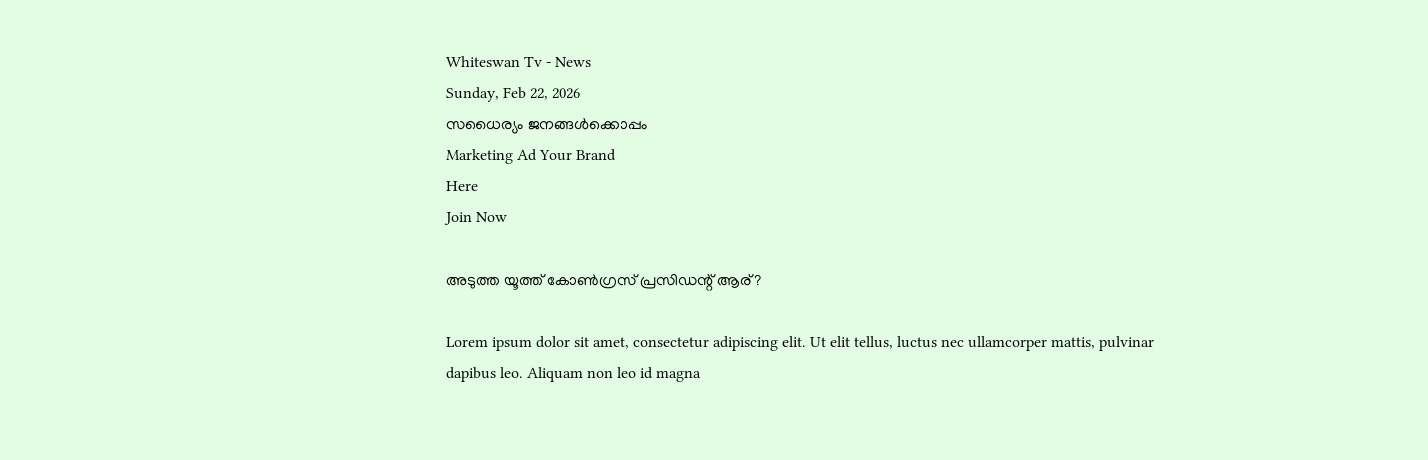Whiteswan Tv - News
Sunday, Feb 22, 2026
സധൈര്യം ജനങ്ങൾക്കൊപ്പം
Marketing Ad Your Brand
Here
Join Now

അടുത്ത യൂത്ത് കോൺഗ്രസ് പ്രസിഡന്റ് ആര്?

Lorem ipsum dolor sit amet, consectetur adipiscing elit. Ut elit tellus, luctus nec ullamcorper mattis, pulvinar dapibus leo. Aliquam non leo id magna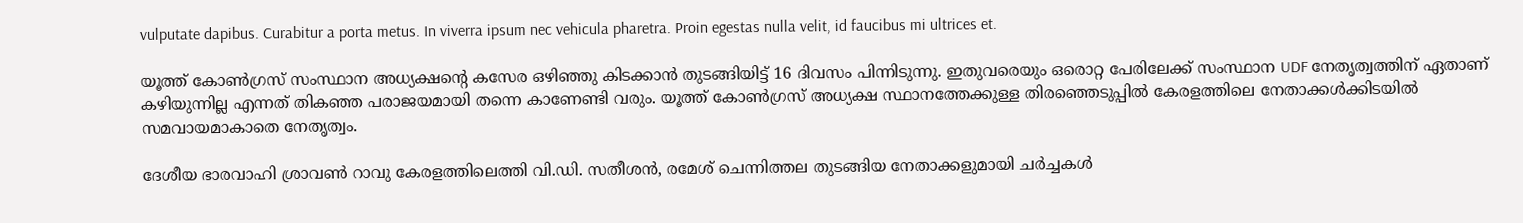vulputate dapibus. Curabitur a porta metus. In viverra ipsum nec vehicula pharetra. Proin egestas nulla velit, id faucibus mi ultrices et.

യൂത്ത് കോൺഗ്രസ് സംസ്ഥാന അധ്യക്ഷന്റെ കസേര ഒഴിഞ്ഞു കിടക്കാൻ തുടങ്ങിയിട്ട് 16 ദിവസം പിന്നിടുന്നു. ഇതുവരെയും ഒരൊറ്റ പേരിലേക്ക് സംസ്ഥാന UDF നേതൃത്വത്തിന് ഏതാണ് കഴിയുന്നില്ല എന്നത് തികഞ്ഞ പരാജയമായി തന്നെ കാണേണ്ടി വരും. യൂത്ത് കോൺഗ്രസ് അധ്യക്ഷ സ്ഥാനത്തേക്കുള്ള തിരഞ്ഞെടുപ്പിൽ കേരളത്തിലെ നേതാക്കൾക്കിടയിൽ സമവായമാകാതെ നേതൃത്വം.

ദേശീയ ഭാരവാഹി ശ്രാവൺ റാവു കേരളത്തിലെത്തി വി.ഡി. സതീശൻ, രമേശ് ചെന്നിത്തല തുടങ്ങിയ നേതാക്കളുമായി ചർച്ചകൾ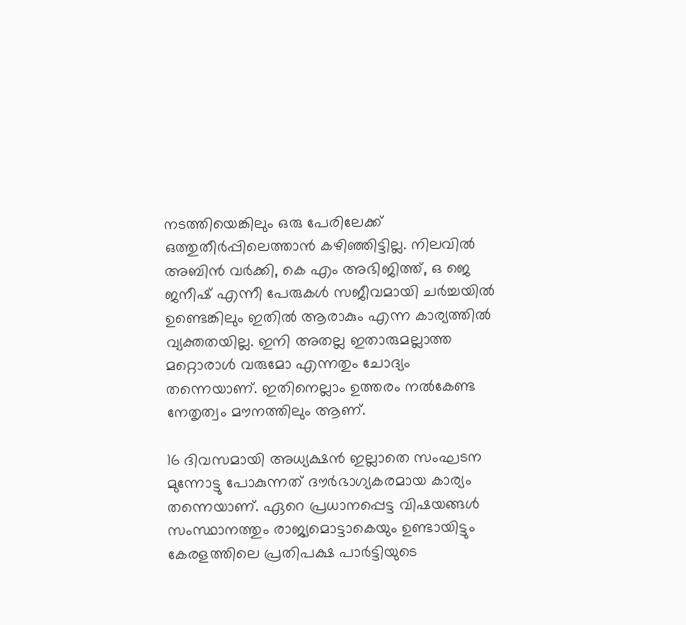നടത്തിയെങ്കിലും ഒരു പേരിലേക്ക് ഒത്തുതീർപ്പിലെത്താൻ കഴിഞ്ഞിട്ടില്ല. നിലവിൽ അബിൻ വർക്കി, കെ എം അഭിജിത്ത്, ഒ ജെ ജനീഷ് എന്നീ പേരുകൾ സജീവമായി ചർച്ചയിൽ ഉണ്ടെങ്കിലും ഇതിൽ ആരാകും എന്ന കാര്യത്തിൽ വ്യക്തതയില്ല. ഇനി അതല്ല ഇതാരുമല്ലാത്ത മറ്റൊരാൾ വരുമോ എന്നതും ചോദ്യം തന്നെയാണ്. ഇതിനെല്ലാം ഉത്തരം നൽകേണ്ട നേതൃത്വം മൗനത്തിലും ആണ്.

16 ദിവസമായി അധ്യക്ഷൻ ഇല്ലാതെ സംഘടന മുന്നോട്ടു പോകുന്നത് ദൗർഭാഗ്യകരമായ കാര്യം തന്നെയാണ്. ഏറെ പ്രധാനപ്പെട്ട വിഷയങ്ങൾ സംസ്ഥാനത്തും രാജ്യമൊട്ടാകെയും ഉണ്ടായിട്ടും കേരളത്തിലെ പ്രതിപക്ഷ പാർട്ടിയുടെ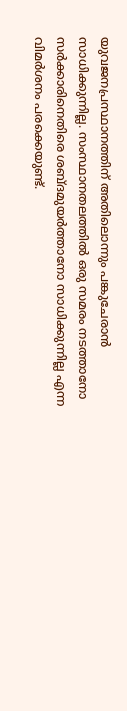യുവജനപ്രസ്ഥാനത്തിന് അതിലൊന്നും പങ്കുചേരാൻ സാധിക്കുന്നില്ല. സംസ്ഥാനതലത്തിൽ ഒരു സമരം നടത്താനോ സർക്കാരിനെതിരെ ശബ്ദമുയർത്താനോ സാധിക്കുന്നില്ല എന്ന വിമർശനം പരക്കെയുണ്ട്.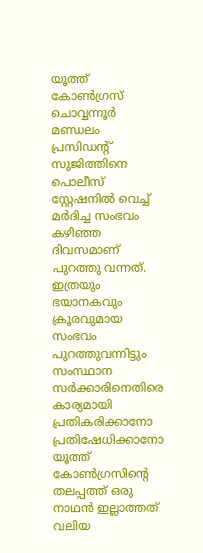യൂത്ത് കോൺഗ്രസ് ചൊവ്വന്നൂർ മണ്ഡലം പ്രസിഡന്റ് സുജിത്തിനെ പൊലീസ് സ്റ്റേഷനിൽ വെച്ച് മർദിച്ച സംഭവം കഴിഞ്ഞ ദിവസമാണ് പുറത്തു വന്നത്. ഇത്രയും ഭയാനകവും ക്രൂരവുമായ സംഭവം പുറത്തുവന്നിട്ടും സംസ്ഥാന സർക്കാരിനെതിരെ കാര്യമായി പ്രതികരിക്കാനോ പ്രതിഷേധിക്കാനോ യൂത്ത് കോൺഗ്രസിന്റെ തലപ്പത്ത് ഒരു നാഥൻ ഇല്ലാത്തത് വലിയ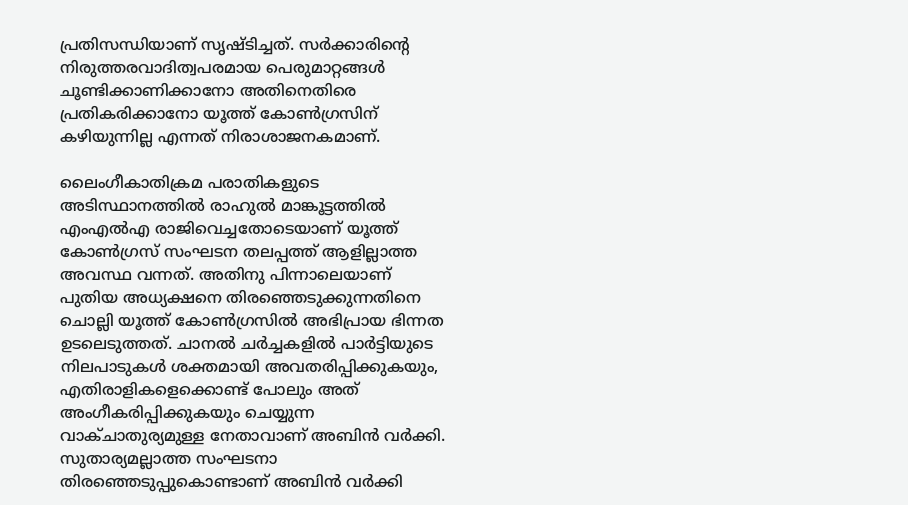പ്രതിസന്ധിയാണ് സൃഷ്ടിച്ചത്. സർക്കാരിന്റെ നിരുത്തരവാദിത്വപരമായ പെരുമാറ്റങ്ങൾ ചൂണ്ടിക്കാണിക്കാനോ അതിനെതിരെ പ്രതികരിക്കാനോ യൂത്ത് കോൺഗ്രസിന് കഴിയുന്നില്ല എന്നത് നിരാശാജനകമാണ്.

ലൈംഗീകാതിക്രമ പരാതികളുടെ അടിസ്ഥാനത്തിൽ രാഹുൽ മാങ്കൂട്ടത്തിൽ എംഎൽഎ രാജിവെച്ചതോടെയാണ് യൂത്ത് കോൺഗ്രസ് സംഘടന തലപ്പത്ത് ആളില്ലാത്ത അവസ്ഥ വന്നത്. അതിനു പിന്നാലെയാണ് പുതിയ അധ്യക്ഷനെ തിരഞ്ഞെടുക്കുന്നതിനെ ചൊല്ലി യൂത്ത് കോൺഗ്രസിൽ അഭിപ്രായ ഭിന്നത ഉടലെടുത്തത്. ചാനൽ ചർച്ചകളിൽ പാർട്ടിയുടെ നിലപാടുകൾ ശക്തമായി അവതരിപ്പിക്കുകയും, എതിരാളികളെക്കൊണ്ട് പോലും അത് അംഗീകരിപ്പിക്കുകയും ചെയ്യുന്ന വാക്ചാതുര്യമുള്ള നേതാവാണ് അബിൻ വർക്കി. സുതാര്യമല്ലാത്ത സംഘടനാ തിരഞ്ഞെടുപ്പുകൊണ്ടാണ് അബിൻ വർക്കി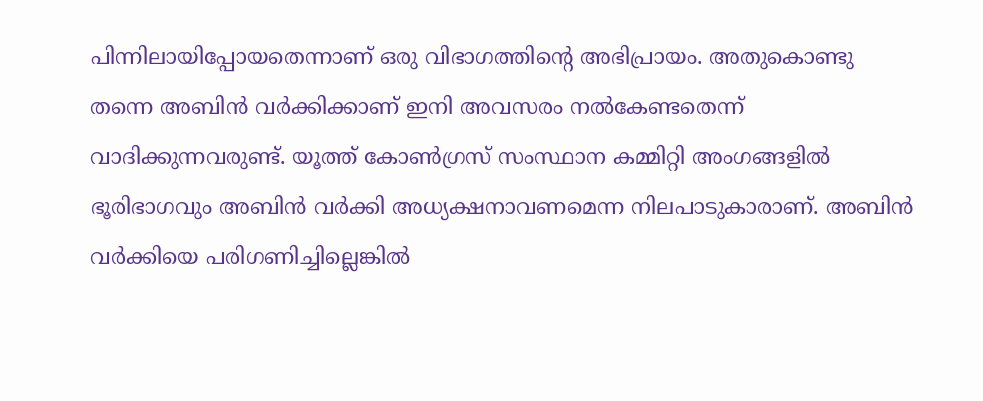പിന്നിലായിപ്പോയതെന്നാണ് ഒരു വിഭാഗത്തിന്റെ അഭിപ്രായം. അതുകൊണ്ടു തന്നെ അബിൻ വർക്കിക്കാണ് ഇനി അവസരം നൽകേണ്ടതെന്ന് വാദിക്കുന്നവരുണ്ട്. യൂത്ത് കോൺഗ്രസ് സംസ്ഥാന കമ്മിറ്റി അംഗങ്ങളിൽ ഭൂരിഭാഗവും അബിൻ വർക്കി അധ്യക്ഷനാവണമെന്ന നിലപാടുകാരാണ്. അബിൻ വർക്കിയെ പരിഗണിച്ചില്ലെങ്കിൽ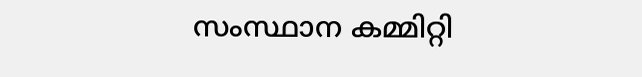സംസ്ഥാന കമ്മിറ്റി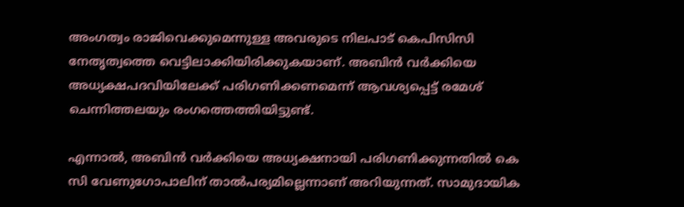അംഗത്വം രാജിവെക്കുമെന്നുള്ള അവരുടെ നിലപാട് കെപിസിസി നേതൃത്വത്തെ വെട്ടിലാക്കിയിരിക്കുകയാണ്. അബിൻ വർക്കിയെ അധ്യക്ഷപദവിയിലേക്ക് പരിഗണിക്കണമെന്ന് ആവശ്യപ്പെട്ട് രമേശ് ചെന്നിത്തലയും രംഗത്തെത്തിയിട്ടുണ്ട്.

എന്നാൽ, അബിൻ വർക്കിയെ അധ്യക്ഷനായി പരിഗണിക്കുന്നതിൽ കെ സി വേണുഗോപാലിന് താൽപര്യമില്ലെന്നാണ് അറിയുന്നത്. സാമുദായിക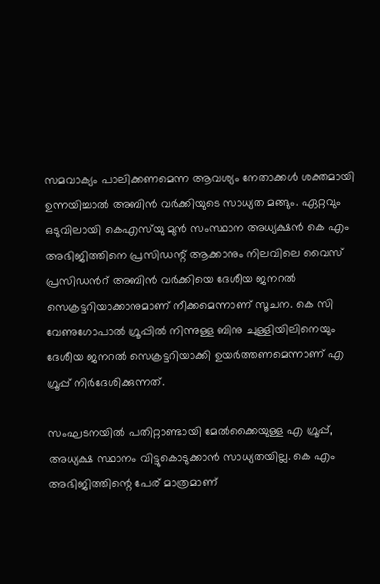സമവാക്യം പാലിക്കണമെന്ന ആവശ്യം നേതാക്കൾ ശക്തമായി ഉന്നയിച്ചാൽ അബിൻ വർക്കിയുടെ സാധ്യത മങ്ങും. ഏറ്റവും ഒടുവിലായി കെഎസ്‌യു മുൻ സംസ്ഥാന അധ്യക്ഷൻ കെ എം അഭിജിത്തിനെ പ്രസിഡന്റ്‌ ആക്കാനും നിലവിലെ വൈസ് പ്രസിഡന്‍റ് അബിൻ വർക്കിയെ ദേശീയ ജനറൽ സെക്രട്ടറിയാക്കാനുമാണ് നീക്കമെന്നാണ് സൂചന. കെ സി വേണുഗോപാൽ ഗ്രൂപ്പിൽ നിന്നുള്ള ബിനു ചുള്ളിയിലിനെയും ദേശീയ ജനറൽ സെക്രട്ടറിയാക്കി ഉയർത്തണമെന്നാണ് എ ഗ്രൂപ്പ് നിര്‍ദേശിക്കുന്നത്.

സംഘടനയിൽ പതിറ്റാണ്ടായി മേൽക്കൈയുള്ള എ ഗ്രൂപ്പ്, അധ്യക്ഷ സ്ഥാനം വിട്ടുകൊടുക്കാൻ സാധ്യതയില്ല. കെ എം അഭിജിത്തിന്റെ പേര് മാത്രമാണ്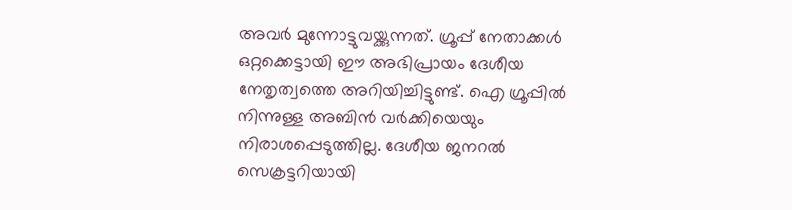അവർ മുന്നോട്ടുവയ്ക്കുന്നത്. ഗ്രൂപ്പ് നേതാക്കൾ ഒറ്റക്കെട്ടായി ഈ അഭിപ്രായം ദേശീയ നേതൃത്വത്തെ അറിയിച്ചിട്ടുണ്ട്. ഐ ഗ്രൂപ്പിൽ നിന്നുള്ള അബിൻ വർക്കിയെയും നിരാശപ്പെടുത്തില്ല. ദേശീയ ജനറൽ സെക്രട്ടറിയായി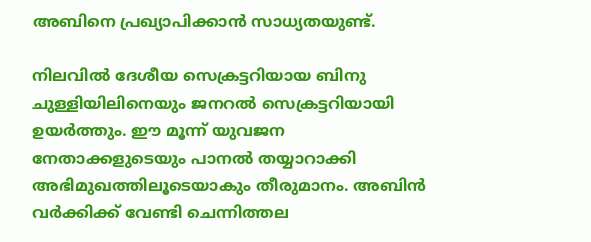അബിനെ പ്രഖ്യാപിക്കാൻ സാധ്യതയുണ്ട്.

നിലവിൽ ദേശീയ സെക്രട്ടറിയായ ബിനു ചുള്ളിയിലിനെയും ജനറൽ സെക്രട്ടറിയായി ഉയർത്തും. ഈ മൂന്ന് യുവജന നേതാക്കളുടെയും പാനൽ തയ്യാറാക്കി അഭിമുഖത്തിലൂടെയാകും തീരുമാനം. അബിൻ വർക്കിക്ക് വേണ്ടി ചെന്നിത്തല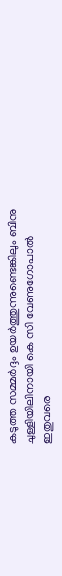കടുത്ത സമ്മർദ്ദം ഉയർത്തുന്നുണ്ടെങ്കിലും ബിനു ചുള്ളിയിലിനായി കെ സി വേണുഗോപാൽ ഇതുവരെ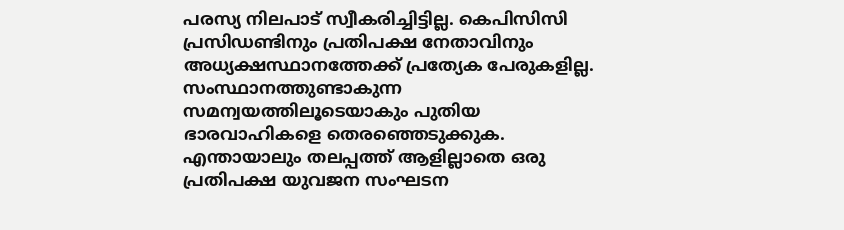പരസ്യ നിലപാട് സ്വീകരിച്ചിട്ടില്ല. കെപിസിസി പ്രസിഡണ്ടിനും പ്രതിപക്ഷ നേതാവിനും അധ്യക്ഷസ്ഥാനത്തേക്ക് പ്രത്യേക പേരുകളില്ല. സംസ്ഥാനത്തുണ്ടാകുന്ന സമന്വയത്തിലൂടെയാകും പുതിയ ഭാരവാഹികളെ തെരഞ്ഞെടുക്കുക.
എന്തായാലും തലപ്പത്ത് ആളില്ലാതെ ഒരു പ്രതിപക്ഷ യുവജന സംഘടന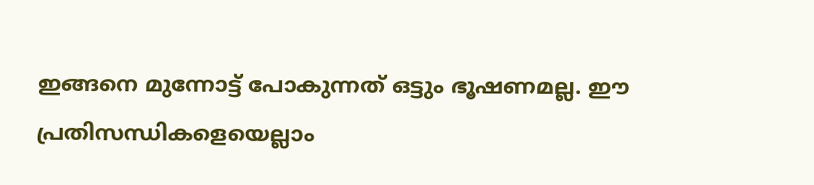ഇങ്ങനെ മുന്നോട്ട് പോകുന്നത് ഒട്ടും ഭൂഷണമല്ല. ഈ പ്രതിസന്ധികളെയെല്ലാം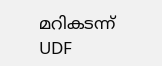മറികടന്ന് UDF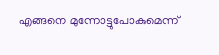എങ്ങനെ മുന്നോട്ടുപോകുമെന്ന്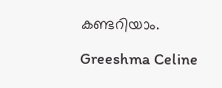കണ്ടറിയാം.

Greeshma Celine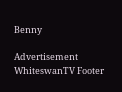Benny

Advertisement
WhiteswanTV Footer